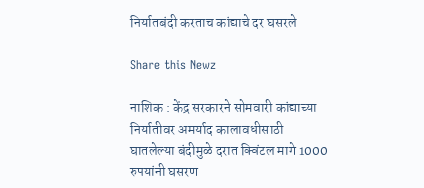निर्यातबंदी करताच कांद्याचे दर घसरले

Share this Newz

नाशिक : केंद्र सरकारने सोमवारी कांद्याच्या निर्यातीवर अमर्याद कालावधीसाठी घातलेल्या बंदीमुळे दरात क्विंटल मागे 1000 रुपयांनी घसरण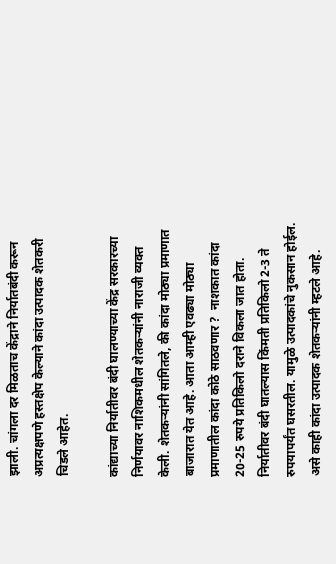झाली. चांगला दर मिळताच केंद्राने निर्यातबंदी करून अप्रत्यक्षपणे हस्तक्षेप केल्याने कांदा उत्पादक शेतकरी चिडले आहेत.

कांद्याच्या निर्यातीवर बंदी घालण्याच्या केंद्र सरकारच्या निर्णयावर नाशिकमधील शेतकऱ्यांनी नाराजी व्यक्त केली. शेतकऱ्यांनी सांगितले, की कांदा मोठ्या प्रमाणात बाजारात येत आहे. आता आम्ही एवढ्या मोठ्या प्रमाणातील कांदा कोठे साठवणार ?  नाशकात कांदा 20-25 रुपये प्रतिकिलो दराने विकला जात होता. निर्यातीवर बंदी घातल्यास किंमती प्रतिकिलो 2-3 ते रुपयापर्यंत घसरतील. यामुळे उत्पादकांचे नुकसान होईल. असे काही कांदा उत्पादक शेतकऱ्यांनी म्हटले आहे.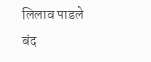लिलाव पाडले बंद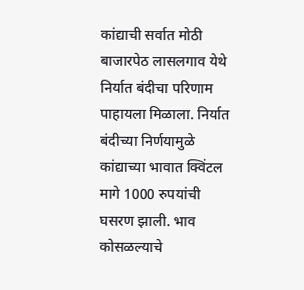कांद्याची सर्वात मोठी बाजारपेठ लासलगाव येथे निर्यात बंदीचा परिणाम पाहायला मिळाला. निर्यात बंदीच्या निर्णयामुळे कांद्याच्या भावात क्विंटल मागे 1000 रुपयांची घसरण झाली. भाव कोसळल्याचे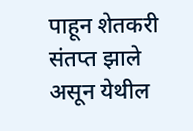पाहून शेतकरी संतप्त झाले असून येथील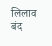लिलाव बंद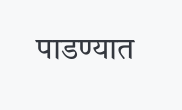पाडण्यात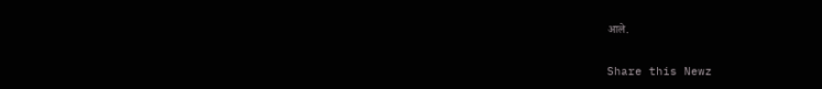आले.


Share this Newz